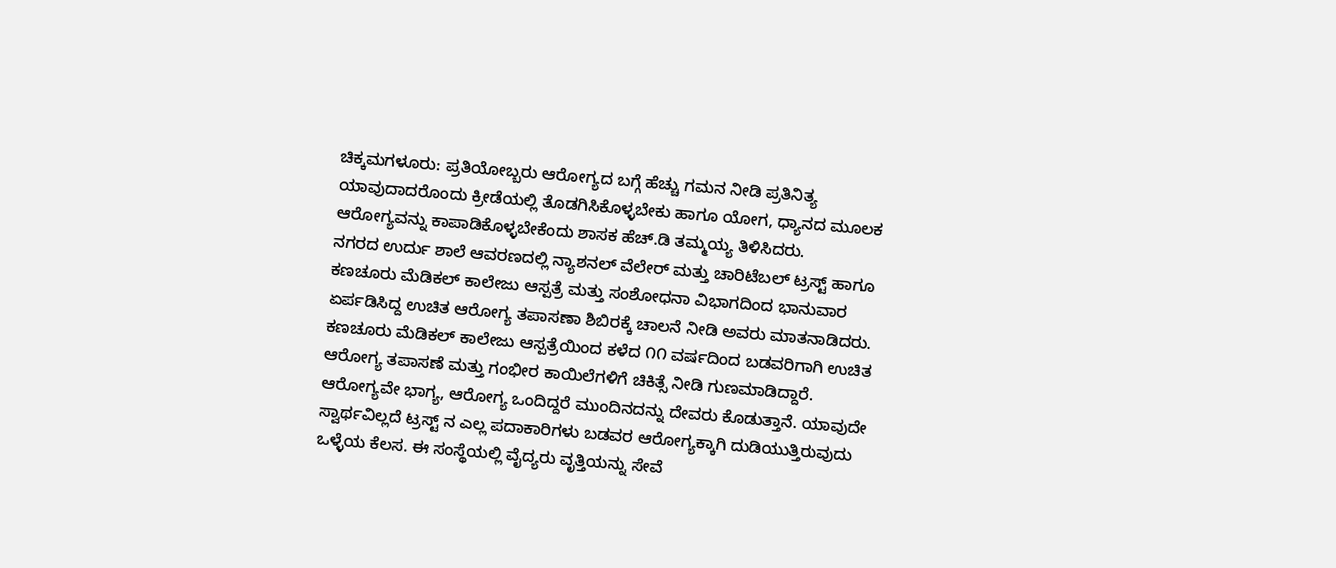ಚಿಕ್ಕಮಗಳೂರು: ಪ್ರತಿಯೋಬ್ಬರು ಆರೋಗ್ಯದ ಬಗ್ಗೆ ಹೆಚ್ಚು ಗಮನ ನೀಡಿ ಪ್ರತಿನಿತ್ಯ ಯಾವುದಾದರೊಂದು ಕ್ರೀಡೆಯಲ್ಲಿ ತೊಡಗಿಸಿಕೊಳ್ಳಬೇಕು ಹಾಗೂ ಯೋಗ, ಧ್ಯಾನದ ಮೂಲಕ ಆರೋಗ್ಯವನ್ನು ಕಾಪಾಡಿಕೊಳ್ಳಬೇಕೆಂದು ಶಾಸಕ ಹೆಚ್.ಡಿ ತಮ್ಮಯ್ಯ ತಿಳಿಸಿದರು.
ನಗರದ ಉರ್ದು ಶಾಲೆ ಆವರಣದಲ್ಲಿ ನ್ಯಾಶನಲ್ ವೆಲೇರ್ ಮತ್ತು ಚಾರಿಟೆಬಲ್ ಟ್ರಸ್ಟ್ ಹಾಗೂ ಕಣಚೂರು ಮೆಡಿಕಲ್ ಕಾಲೇಜು ಆಸ್ಪತ್ರೆ ಮತ್ತು ಸಂಶೋಧನಾ ವಿಭಾಗದಿಂದ ಭಾನುವಾರ ಏರ್ಪಡಿಸಿದ್ದ ಉಚಿತ ಆರೋಗ್ಯ ತಪಾಸಣಾ ಶಿಬಿರಕ್ಕೆ ಚಾಲನೆ ನೀಡಿ ಅವರು ಮಾತನಾಡಿದರು.
ಕಣಚೂರು ಮೆಡಿಕಲ್ ಕಾಲೇಜು ಆಸ್ಪತ್ರೆಯಿಂದ ಕಳೆದ ೧೧ ವರ್ಷದಿಂದ ಬಡವರಿಗಾಗಿ ಉಚಿತ ಆರೋಗ್ಯ ತಪಾಸಣೆ ಮತ್ತು ಗಂಭೀರ ಕಾಯಿಲೆಗಳಿಗೆ ಚಿಕಿತ್ಸೆ ನೀಡಿ ಗುಣಮಾಡಿದ್ದಾರೆ. ಆರೋಗ್ಯವೇ ಭಾಗ್ಯ, ಆರೋಗ್ಯ ಒಂದಿದ್ದರೆ ಮುಂದಿನದನ್ನು ದೇವರು ಕೊಡುತ್ತಾನೆ. ಯಾವುದೇ ಸ್ವಾರ್ಥವಿಲ್ಲದೆ ಟ್ರಸ್ಟ್ ನ ಎಲ್ಲ ಪದಾಕಾರಿಗಳು ಬಡವರ ಆರೋಗ್ಯಕ್ಕಾಗಿ ದುಡಿಯುತ್ತಿರುವುದು ಒಳ್ಳೆಯ ಕೆಲಸ. ಈ ಸಂಸ್ಥೆಯಲ್ಲಿ ವೈದ್ಯರು ವೃತ್ತಿಯನ್ನು ಸೇವೆ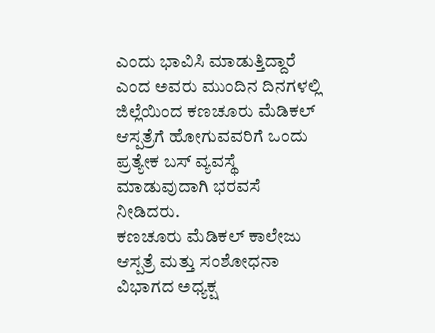ಎಂದು ಭಾವಿಸಿ ಮಾಡುತ್ತಿದ್ದಾರೆ ಎಂದ ಅವರು ಮುಂದಿನ ದಿನಗಳಲ್ಲಿ ಜಿಲ್ಲೆಯಿಂದ ಕಣಚೂರು ಮೆಡಿಕಲ್ ಆಸ್ಪತ್ರೆಗೆ ಹೋಗುವವರಿಗೆ ಒಂದು ಪ್ರತ್ಯೇಕ ಬಸ್ ವ್ಯವಸ್ಥೆ ಮಾಡುವುದಾಗಿ ಭರವಸೆ ನೀಡಿದರು.
ಕಣಚೂರು ಮೆಡಿಕಲ್ ಕಾಲೇಜು ಆಸ್ಪತ್ರೆ ಮತ್ತು ಸಂಶೋಧನಾ ವಿಭಾಗದ ಅಧ್ಯಕ್ಷ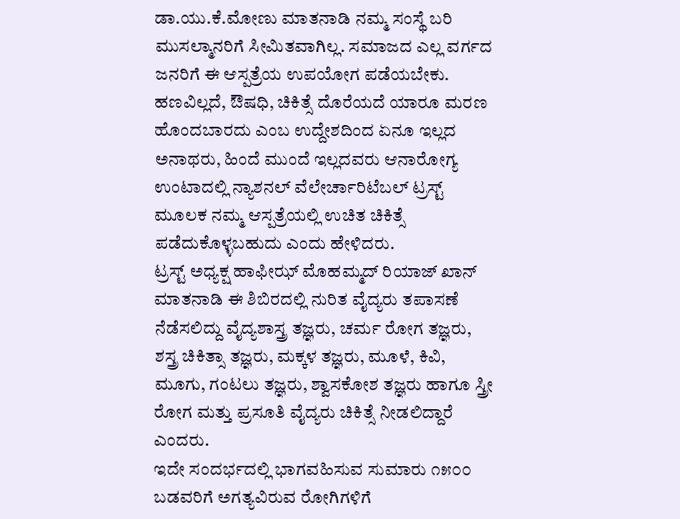ಡಾ.ಯು.ಕೆ.ಮೋಣು ಮಾತನಾಡಿ ನಮ್ಮ ಸಂಸ್ಥೆ ಬರಿ ಮುಸಲ್ಮಾನರಿಗೆ ಸೀಮಿತವಾಗಿಲ್ಲ. ಸಮಾಜದ ಎಲ್ಲ ವರ್ಗದ ಜನರಿಗೆ ಈ ಆಸ್ಪತ್ರೆಯ ಉಪಯೋಗ ಪಡೆಯಬೇಕು. ಹಣವಿಲ್ಲದೆ, ಔಷಧಿ, ಚಿಕಿತ್ಸೆ ದೊರೆಯದೆ ಯಾರೂ ಮರಣ ಹೊಂದಬಾರದು ಎಂಬ ಉದ್ದೇಶದಿಂದ ಏನೂ ಇಲ್ಲದ ಅನಾಥರು, ಹಿಂದೆ ಮುಂದೆ ಇಲ್ಲದವರು ಆನಾರೋಗ್ಯ ಉಂಟಾದಲ್ಲಿ ನ್ಯಾಶನಲ್ ವೆಲೇರ್ಚಾರಿಟೆಬಲ್ ಟ್ರಸ್ಟ್ ಮೂಲಕ ನಮ್ಮ ಆಸ್ಪತ್ರೆಯಲ್ಲಿ ಉಚಿತ ಚಿಕಿತ್ಸೆ ಪಡೆದುಕೊಳ್ಳಬಹುದು ಎಂದು ಹೇಳಿದರು.
ಟ್ರಸ್ಟ್ ಅಧ್ಯಕ್ಷ ಹಾಫೀಝ್ ಮೊಹಮ್ಮದ್ ರಿಯಾಜ್ ಖಾನ್ ಮಾತನಾಡಿ ಈ ಶಿಬಿರದಲ್ಲಿ ನುರಿತ ವೈದ್ಯರು ತಪಾಸಣೆ ನೆಡೆಸಲಿದ್ದು ವೈದ್ಯಶಾಸ್ತ್ರ ತಜ್ಞರು, ಚರ್ಮ ರೋಗ ತಜ್ಞರು, ಶಸ್ತ್ರ ಚಿಕಿತ್ಸಾ ತಜ್ಞರು, ಮಕ್ಕಳ ತಜ್ಞರು, ಮೂಳೆ, ಕಿವಿ, ಮೂಗು, ಗಂಟಲು ತಜ್ಞರು, ಶ್ವಾಸಕೋಶ ತಜ್ಞರು ಹಾಗೂ ಸ್ತ್ರೀ ರೋಗ ಮತ್ತು ಪ್ರಸೂತಿ ವೈದ್ಯರು ಚಿಕಿತ್ಸೆ ನೀಡಲಿದ್ದಾರೆ ಎಂದರು.
ಇದೇ ಸಂದರ್ಭದಲ್ಲಿ ಭಾಗವಹಿಸುವ ಸುಮಾರು ೧೫೦೦ ಬಡವರಿಗೆ ಅಗತ್ಯವಿರುವ ರೋಗಿಗಳಿಗೆ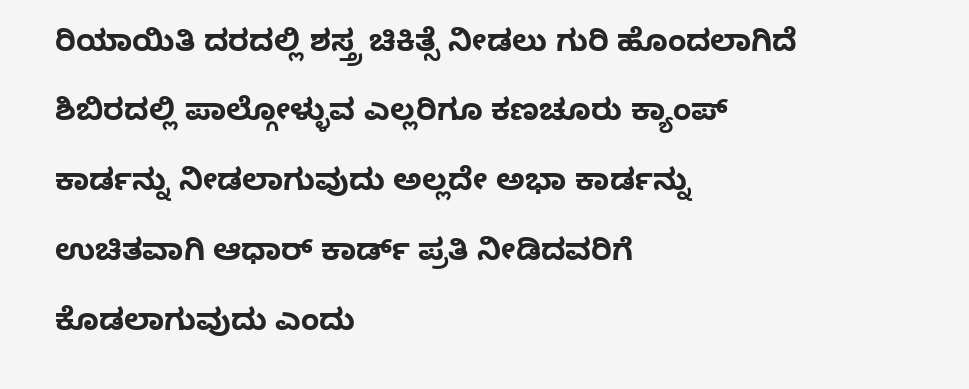ರಿಯಾಯಿತಿ ದರದಲ್ಲಿ ಶಸ್ತ್ರ ಚಿಕಿತ್ಸೆ ನೀಡಲು ಗುರಿ ಹೊಂದಲಾಗಿದೆ ಶಿಬಿರದಲ್ಲಿ ಪಾಲ್ಗೋಳ್ಳುವ ಎಲ್ಲರಿಗೂ ಕಣಚೂರು ಕ್ಯಾಂಪ್ ಕಾರ್ಡನ್ನು ನೀಡಲಾಗುವುದು ಅಲ್ಲದೇ ಅಭಾ ಕಾರ್ಡನ್ನು ಉಚಿತವಾಗಿ ಆಧಾರ್ ಕಾರ್ಡ್ ಪ್ರತಿ ನೀಡಿದವರಿಗೆ ಕೊಡಲಾಗುವುದು ಎಂದು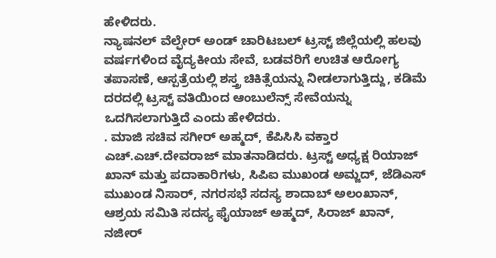ಹೇಳಿದರು.
ನ್ಯಾಷನಲ್ ವೆಲ್ಫೇರ್ ಅಂಡ್ ಚಾರಿಟಬಲ್ ಟ್ರಸ್ಟ್ ಜಿಲ್ಲೆಯಲ್ಲಿ ಹಲವು ವರ್ಷಗಳಿಂದ ವೈದ್ಯಕೀಯ ಸೇವೆ, ಬಡವರಿಗೆ ಉಚಿತ ಆರೋಗ್ಯ ತಪಾಸಣೆ, ಆಸ್ಪತ್ರೆಯಲ್ಲಿ ಶಸ್ತ್ರ ಚಿಕಿತ್ಸೆಯನ್ನು ನೀಡಲಾಗುತ್ತಿದ್ದು, ಕಡಿಮೆ ದರದಲ್ಲಿ ಟ್ರಸ್ಟ್ ವತಿಯಿಂದ ಆಂಬುಲೆನ್ಸ್ ಸೇವೆಯನ್ನು ಒದಗಿಸಲಾಗುತ್ತಿದೆ ಎಂದು ಹೇಳಿದರು.
. ಮಾಜಿ ಸಚಿವ ಸಗೀರ್ ಅಹ್ಮದ್, ಕೆಪಿಸಿಸಿ ವಕ್ತಾರ ಎಚ್.ಎಚ್.ದೇವರಾಜ್ ಮಾತನಾಡಿದರು. ಟ್ರಸ್ಟ್ ಅಧ್ಯಕ್ಷ ರಿಯಾಜ್ ಖಾನ್ ಮತ್ತು ಪದಾಕಾರಿಗಳು, ಸಿಪಿಐ ಮುಖಂಡ ಅಮ್ಜದ್, ಜೆಡಿಎಸ್ ಮುಖಂಡ ನಿಸಾರ್, ನಗರಸಭೆ ಸದಸ್ಯ ಶಾದಾಬ್ ಅಲಂಖಾನ್, ಆಶ್ರಯ ಸಮಿತಿ ಸದಸ್ಯ ಫೈಯಾಜ್ ಅಹ್ಮದ್, ಸಿರಾಜ್ ಖಾನ್, ನಜೀರ್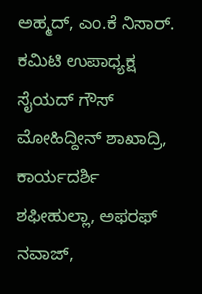ಅಹ್ಮದ್, ಎಂ.ಕೆ ನಿಸಾರ್. ಕಮಿಟಿ ಉಪಾಧ್ಯಕ್ಷ ಸೈಯದ್ ಗೌಸ್ ಮೋಹಿದ್ದೀನ್ ಶಾಖಾದ್ರಿ, ಕಾರ್ಯದರ್ಶಿ ಶಫೀಹುಲ್ಲಾ, ಅಫರಫ್ ನವಾಜ್,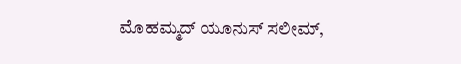ಮೊಹಮ್ಮದ್ ಯೂನುಸ್ ಸಲೀಮ್,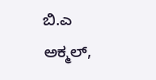ಬಿ.ಎ ಅಕ್ಮಲ್,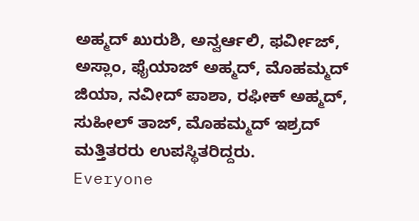ಅಹ್ಮದ್ ಖುರುಶಿ, ಅನ್ವರ್ಆಲಿ, ಫರ್ವೀಜ್, ಅಸ್ಲಾಂ, ಫೈಯಾಜ್ ಅಹ್ಮದ್, ಮೊಹಮ್ಮದ್ ಜಿಯಾ, ನವೀದ್ ಪಾಶಾ, ರಫೀಕ್ ಅಹ್ಮದ್, ಸುಹೀಲ್ ತಾಜ್, ಮೊಹಮ್ಮದ್ ಇಶ್ರದ್ ಮತ್ತಿತರರು ಉಪಸ್ಥಿತರಿದ್ದರು.
Everyone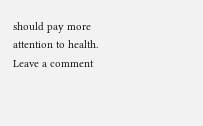should pay more attention to health.
Leave a comment